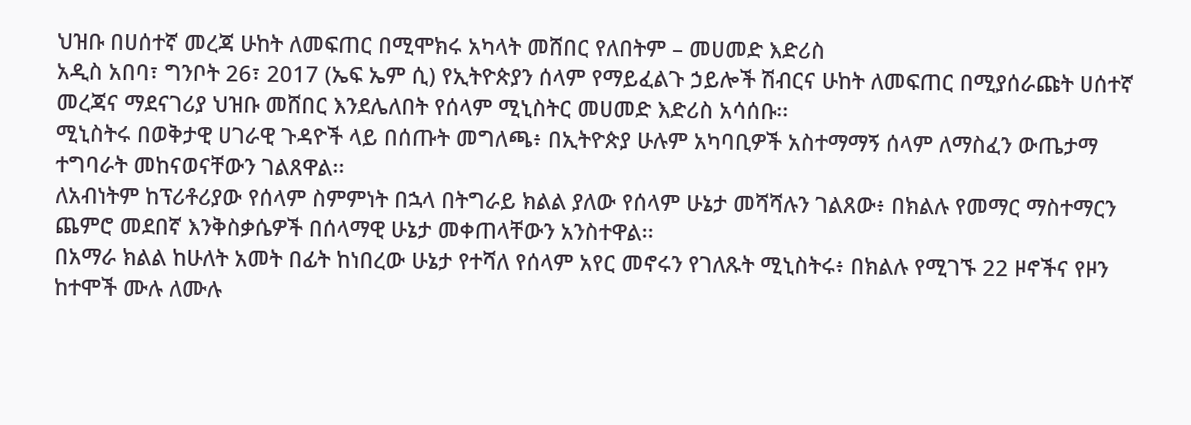ህዝቡ በሀሰተኛ መረጃ ሁከት ለመፍጠር በሚሞክሩ አካላት መሸበር የለበትም – መሀመድ እድሪስ
አዲስ አበባ፣ ግንቦት 26፣ 2017 (ኤፍ ኤም ሲ) የኢትዮጵያን ሰላም የማይፈልጉ ኃይሎች ሽብርና ሁከት ለመፍጠር በሚያሰራጩት ሀሰተኛ መረጃና ማደናገሪያ ህዝቡ መሸበር እንደሌለበት የሰላም ሚኒስትር መሀመድ እድሪስ አሳሰቡ፡፡
ሚኒስትሩ በወቅታዊ ሀገራዊ ጉዳዮች ላይ በሰጡት መግለጫ፥ በኢትዮጵያ ሁሉም አካባቢዎች አስተማማኝ ሰላም ለማስፈን ውጤታማ ተግባራት መከናወናቸውን ገልጸዋል፡፡
ለአብነትም ከፕሪቶሪያው የሰላም ስምምነት በኋላ በትግራይ ክልል ያለው የሰላም ሁኔታ መሻሻሉን ገልጸው፥ በክልሉ የመማር ማስተማርን ጨምሮ መደበኛ እንቅስቃሴዎች በሰላማዊ ሁኔታ መቀጠላቸውን አንስተዋል፡፡
በአማራ ክልል ከሁለት አመት በፊት ከነበረው ሁኔታ የተሻለ የሰላም አየር መኖሩን የገለጹት ሚኒስትሩ፥ በክልሉ የሚገኙ 22 ዞኖችና የዞን ከተሞች ሙሉ ለሙሉ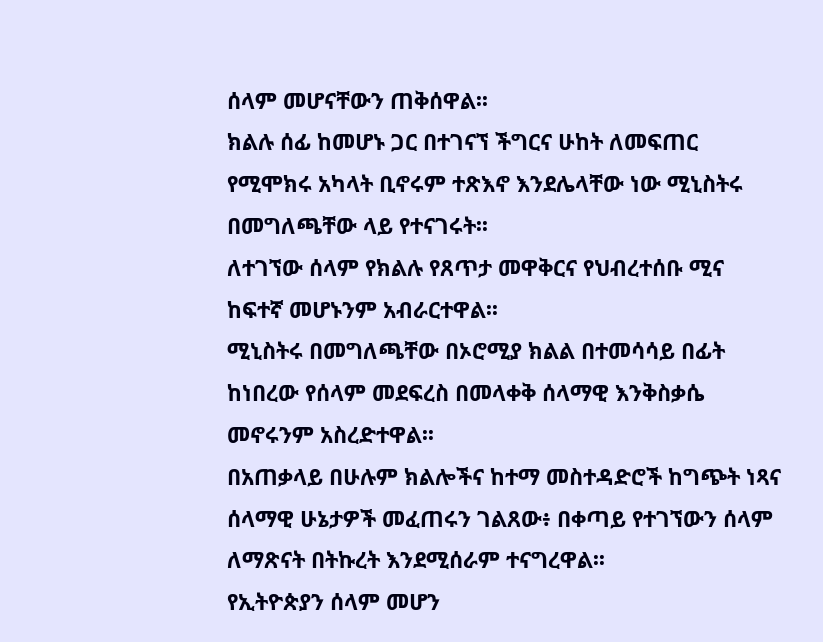ሰላም መሆናቸውን ጠቅሰዋል፡፡
ክልሉ ሰፊ ከመሆኑ ጋር በተገናኘ ችግርና ሁከት ለመፍጠር የሚሞክሩ አካላት ቢኖሩም ተጽእኖ እንደሌላቸው ነው ሚኒስትሩ በመግለጫቸው ላይ የተናገሩት፡፡
ለተገኘው ሰላም የክልሉ የጸጥታ መዋቅርና የህብረተሰቡ ሚና ከፍተኛ መሆኑንም አብራርተዋል፡፡
ሚኒስትሩ በመግለጫቸው በኦሮሚያ ክልል በተመሳሳይ በፊት ከነበረው የሰላም መደፍረስ በመላቀቅ ሰላማዊ እንቅስቃሴ መኖሩንም አስረድተዋል፡፡
በአጠቃላይ በሁሉም ክልሎችና ከተማ መስተዳድሮች ከግጭት ነጻና ሰላማዊ ሁኔታዎች መፈጠሩን ገልጸው፥ በቀጣይ የተገኘውን ሰላም ለማጽናት በትኩረት እንደሚሰራም ተናግረዋል፡፡
የኢትዮጵያን ሰላም መሆን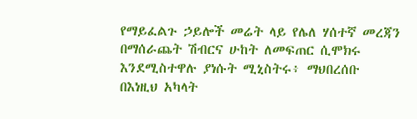የማይፈልጉ ኃይሎች መሬት ላይ የሌለ ሃሰተኛ መረጃን በማሰራጨት ሽብርና ሁከት ለመፍጠር ሲሞክሩ እንደሚስተዋሉ ያነሱት ሚኒስትሩ፥ ማህበረሰቡ በእነዚህ አካላት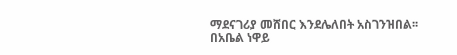ማደናገሪያ መሸበር እንደሌለበት አስገንዝበል፡፡
በአቤል ነዋይ